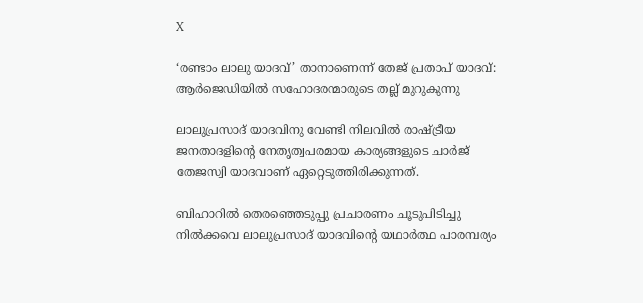X

‘രണ്ടാം ലാലു യാദവ്’ താനാണെന്ന് തേജ് പ്രതാപ് യാദവ്: ആർജെഡിയിൽ സഹോദരന്മാരുടെ തല്ല് മുറുകുന്നു

ലാലുപ്രസാദ് യാദവിനു വേണ്ടി നിലവിൽ രാഷ്ട്രീയ ജനതാദളിന്റെ നേതൃത്വപരമായ കാര്യങ്ങളുടെ ചാര്‍ജ് തേജസ്വി യാദവാണ് ഏറ്റെടുത്തിരിക്കുന്നത്.

ബിഹാറിൽ തെരഞ്ഞെടുപ്പു പ്രചാരണം ചൂടുപിടിച്ചു നിൽക്കവെ ലാലുപ്രസാദ് യാദവിന്റെ യഥാർത്ഥ പാരമ്പര്യം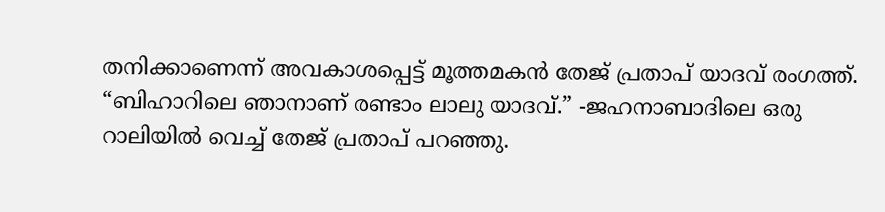തനിക്കാണെന്ന് അവകാശപ്പെട്ട് മൂത്തമകൻ തേജ് പ്രതാപ് യാദവ് രംഗത്ത്. “ബിഹാറിലെ ഞാനാണ് രണ്ടാം ലാലു യാദവ്.” -ജഹനാബാദിലെ ഒരു റാലിയിൽ വെച്ച് തേജ് പ്രതാപ് പറഞ്ഞു.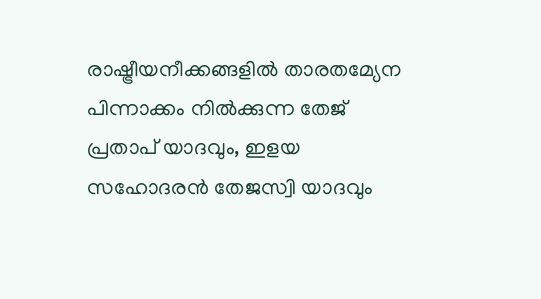രാഷ്ട്രീയനീക്കങ്ങളിൽ താരതമ്യേന പിന്നാക്കം നിൽക്കുന്ന തേജ് പ്രതാപ് യാദവും, ഇളയ സഹോദരൻ തേജസ്വി യാദവും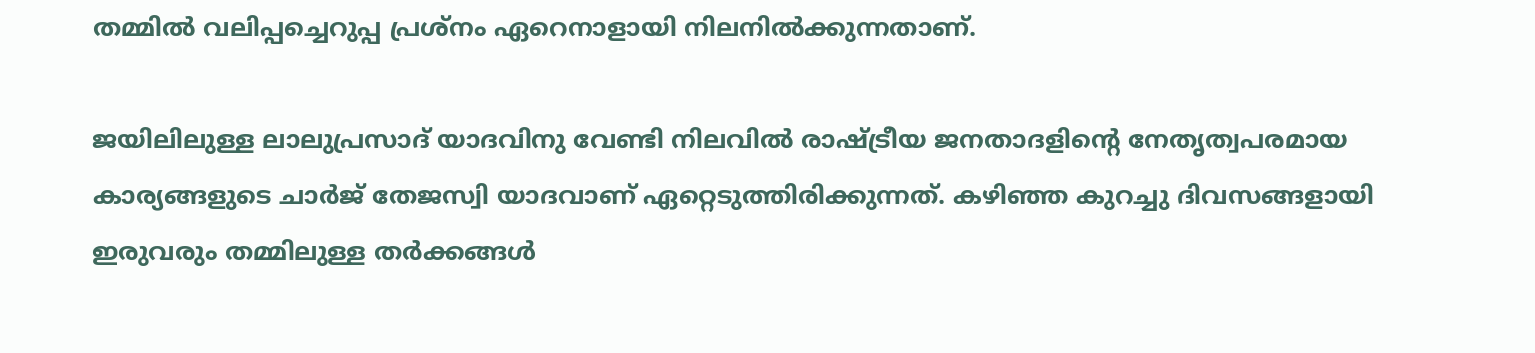തമ്മിൽ വലിപ്പച്ചെറുപ്പ പ്രശ്നം ഏറെനാളായി നിലനില്‍ക്കുന്നതാണ്.

ജയിലിലുള്ള ലാലുപ്രസാദ് യാദവിനു വേണ്ടി നിലവിൽ രാഷ്ട്രീയ ജനതാദളിന്റെ നേതൃത്വപരമായ കാര്യങ്ങളുടെ ചാര്‍ജ് തേജസ്വി യാദവാണ് ഏറ്റെടുത്തിരിക്കുന്നത്. കഴിഞ്ഞ കുറച്ചു ദിവസങ്ങളായി ഇരുവരും തമ്മിലുള്ള തർക്കങ്ങൾ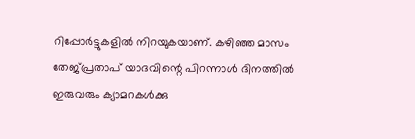റിപ്പോർട്ടുകളിൽ നിറയുകയാണ്. കഴിഞ്ഞ മാസം തേജ്പ്രതാപ് യാദവിന്റെ പിറന്നാൾ ദിനത്തിൽ ഇരുവരും ക്യാമറകൾക്കു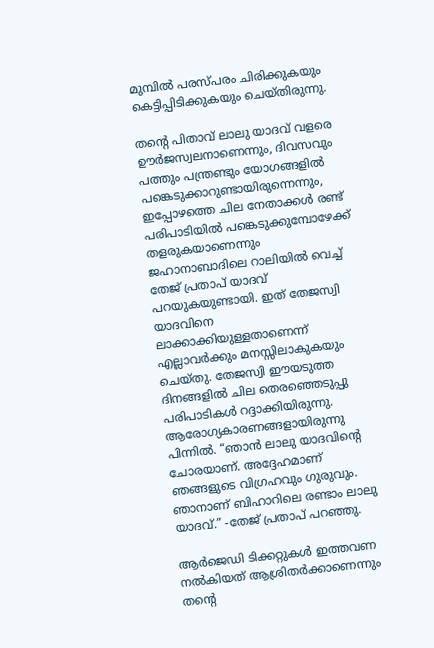മുമ്പിൽ‌ പരസ്പരം ചിരിക്കുകയും കെട്ടിപ്പിടിക്കുകയും ചെയ്തിരുന്നു.

തന്റെ പിതാവ് ലാലു യാദവ് വളരെ ഊർജസ്വലനാണെന്നും, ദിവസവും പത്തും പന്ത്രണ്ടും യോഗങ്ങളിൽ പങ്കെടുക്കാറുണ്ടായിരുന്നെന്നും, ഇപ്പോഴത്തെ ചില നേതാക്കൾ രണ്ട് പരിപാടിയിൽ പങ്കെടുക്കുമ്പോഴേക്ക് തളരുകയാണെന്നും ജഹാനാബാദിലെ റാലിയിൽ വെച്ച് തേജ് പ്രതാപ് യാദവ് പറയുകയുണ്ടായി. ഇത് തേജസ്വി യാദവിനെ ലാക്കാക്കിയുള്ളതാണെന്ന് എല്ലാവർക്കും മനസ്സിലാകുകയും ചെയ്തു. തേജസ്വി ഈയടുത്ത ദിനങ്ങളിൽ ചില തെരഞ്ഞെടുപ്പു പരിപാടികൾ റദ്ദാക്കിയിരുന്നു. ആരോഗ്യകാരണങ്ങളായിരുന്നു പിന്നിൽ. “ഞാൻ ലാലു യാദവിന്റെ ചോരയാണ്. അദ്ദേഹമാണ് ഞങ്ങളുടെ വിഗ്രഹവും ഗുരുവും. ഞാനാണ് ബിഹാറിലെ രണ്ടാം ലാലു യാദവ്.” -തേജ് പ്രതാപ് പറഞ്ഞു.

ആർജെഡി ടിക്കറ്റുകൾ ഇത്തവണ നൽകിയത് ആശ്രിതർക്കാണെന്നും തന്റെ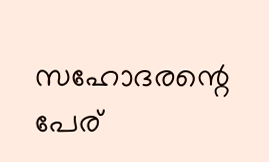സഹോദരന്റെ പേര്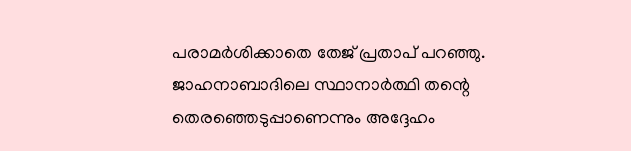പരാമർശിക്കാതെ തേജ് പ്രതാപ് പറഞ്ഞു. ജാഹനാബാദിലെ സ്ഥാനാർത്ഥി തന്റെ തെരഞ്ഞെടുപ്പാണെന്നും അദ്ദേഹം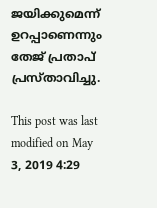ജയിക്കുമെന്ന് ഉറപ്പാണെന്നും തേജ് പ്രതാപ് പ്രസ്താവിച്ചു.

This post was last modified on May 3, 2019 4:29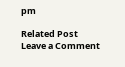pm

Related Post
Leave a Comment